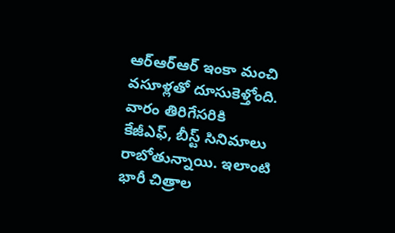ఆర్ఆర్ఆర్ ఇంకా మంచి వసూళ్లతో దూసుకెళ్తోంది. వారం తిరిగేసరికి కేజీఎఫ్, బీస్ట్ సినిమాలు రాబోతున్నాయి. ఇలాంటి భారీ చిత్రాల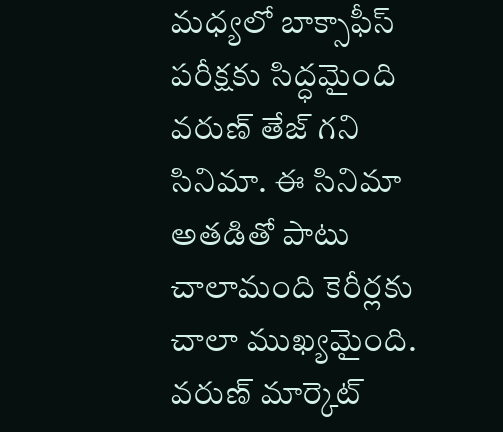మధ్యలో బాక్సాఫీస్ పరీక్షకు సిద్ధమైంది వరుణ్ తేజ్ గని సినిమా. ఈ సినిమా అతడితో పాటు చాలామంది కెరీర్లకు చాలా ముఖ్యమైంది. వరుణ్ మార్కెట్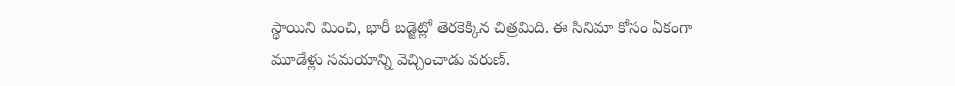స్థాయిని మించి, భారీ బడ్జెట్లో తెరకెక్కిన చిత్రమిది. ఈ సినిమా కోసం ఏకంగా మూడేళ్లు సమయాన్ని వెచ్చించాడు వరుణ్.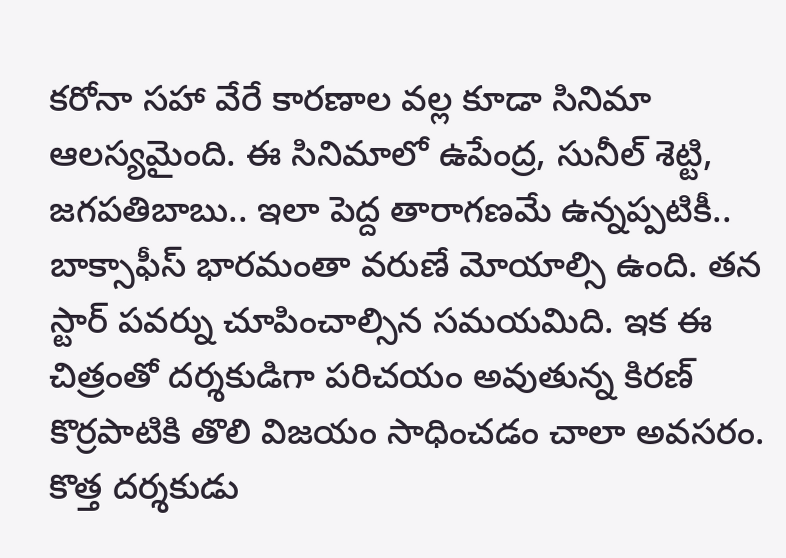కరోనా సహా వేరే కారణాల వల్ల కూడా సినిమా ఆలస్యమైంది. ఈ సినిమాలో ఉపేంద్ర, సునీల్ శెట్టి, జగపతిబాబు.. ఇలా పెద్ద తారాగణమే ఉన్నప్పటికీ.. బాక్సాఫీస్ భారమంతా వరుణే మోయాల్సి ఉంది. తన స్టార్ పవర్ను చూపించాల్సిన సమయమిది. ఇక ఈ చిత్రంతో దర్శకుడిగా పరిచయం అవుతున్న కిరణ్ కొర్రపాటికి తొలి విజయం సాధించడం చాలా అవసరం.
కొత్త దర్శకుడు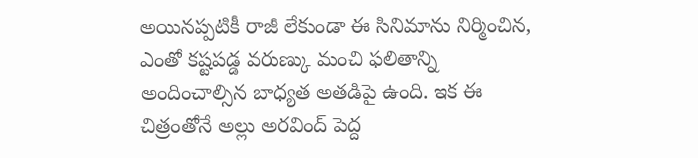అయినప్పటికీ రాజీ లేకుండా ఈ సినిమాను నిర్మించిన, ఎంతో కష్టపడ్డ వరుణ్కు మంచి ఫలితాన్ని అందించాల్సిన బాధ్యత అతడిపై ఉంది. ఇక ఈ చిత్రంతోనే అల్లు అరవింద్ పెద్ద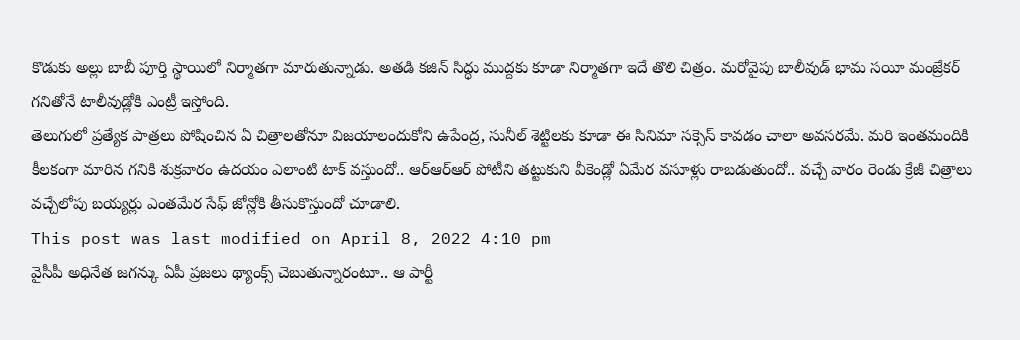కొడుకు అల్లు బాబీ పూర్తి స్థాయిలో నిర్మాతగా మారుతున్నాడు. అతడి కజిన్ సిద్ధు ముద్దకు కూడా నిర్మాతగా ఇదే తొలి చిత్రం. మరోవైపు బాలీవుడ్ భామ సయీ మంజ్రేకర్ గనితోనే టాలీవుడ్లోకి ఎంట్రీ ఇస్తోంది.
తెలుగులో ప్రత్యేక పాత్రలు పోషించిన ఏ చిత్రాలతోనూ విజయాలందుకోని ఉపేంద్ర, సునీల్ శెట్టిలకు కూడా ఈ సినిమా సక్సెస్ కావడం చాలా అవసరమే. మరి ఇంతమందికి కీలకంగా మారిన గనికి శుక్రవారం ఉదయం ఎలాంటి టాక్ వస్తుందో.. ఆర్ఆర్ఆర్ పోటీని తట్టుకుని వీకెండ్లో ఏమేర వసూళ్లు రాబడుతుందో.. వచ్చే వారం రెండు క్రేజీ చిత్రాలు వచ్చేలోపు బయ్యర్లు ఎంతమేర సేఫ్ జోన్లోకి తీసుకొస్తుందో చూడాలి.
This post was last modified on April 8, 2022 4:10 pm
వైసీపీ అధినేత జగన్కు ఏపీ ప్రజలు థ్యాంక్స్ చెబుతున్నారంటూ.. ఆ పార్టీ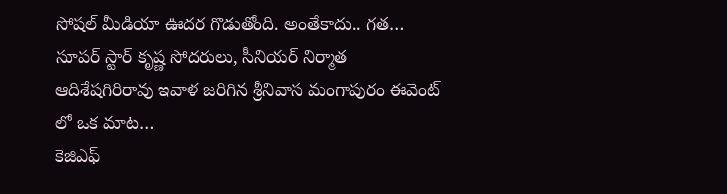సోషల్ మీడియా ఊదర గొడుతోంది. అంతేకాదు.. గత…
సూపర్ స్టార్ కృష్ణ సోదరులు, సీనియర్ నిర్మాత ఆదిశేషగిరిరావు ఇవాళ జరిగిన శ్రీనివాస మంగాపురం ఈవెంట్ లో ఒక మాట…
కెజిఎఫ్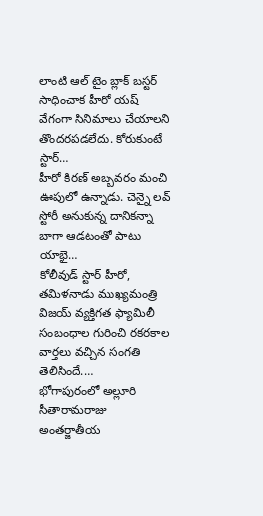లాంటి ఆల్ టైం బ్లాక్ బస్టర్ సాధించాక హీరో యష్ వేగంగా సినిమాలు చేయాలని తొందరపడలేదు. కోరుకుంటే స్టార్…
హీరో కిరణ్ అబ్బవరం మంచి ఊపులో ఉన్నాడు. చెన్నై లవ్ స్టోరీ అనుకున్న దానికన్నా బాగా ఆడటంతో పాటు యాభై…
కోలీవుడ్ స్టార్ హీరో, తమిళనాడు ముఖ్యమంత్రి విజయ్ వ్యక్తిగత ఫ్యామిలీ సంబంధాల గురించి రకరకాల వార్తలు వచ్చిన సంగతి తెలిసిందే.…
భోగాపురంలో అల్లూరి సీతారామరాజు అంతర్జాతీయ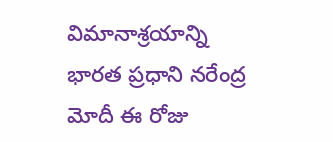విమానాశ్రయాన్ని భారత ప్రధాని నరేంద్ర మోదీ ఈ రోజు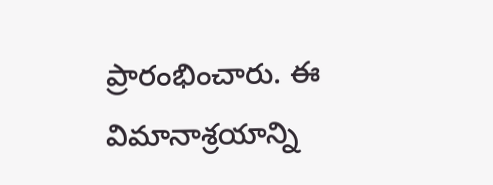ప్రారంభించారు. ఈ విమానాశ్రయాన్ని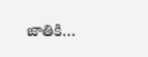జాతికి…